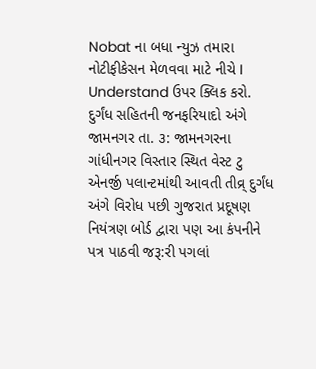Nobat ના બધા ન્યુઝ તમારા નોટીફીકેસન મેળવવા માટે નીચે I Understand ઉપર ક્લિક કરો.
દુર્ગંધ સહિતની જનફરિયાદો અંગે
જામનગર તા. ૩: જામનગરના ગાંધીનગર વિસ્તાર સ્થિત વેસ્ટ ટુ એનર્જી પલાન્ટમાંથી આવતી તીવ્ર્ દુર્ગંધ અંગે વિરોધ પછી ગુજરાત પ્રદૂષણ નિયંત્રણ બોર્ડ દ્વારા પણ આ કંપનીને પત્ર પાઠવી જરૂ:રી પગલાં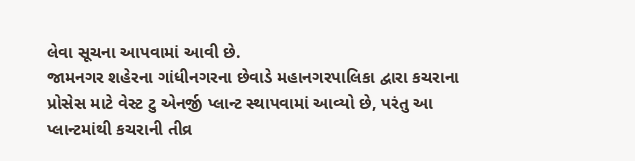લેવા સૂચના આપવામાં આવી છે.
જામનગર શહેરના ગાંધીનગરના છેવાડે મહાનગરપાલિકા દ્વારા કચરાના પ્રોસેસ માટે વેસ્ટ ટુ એનર્જી પ્લાન્ટ સ્થાપવામાં આવ્યો છે, પરંતુ આ પ્લાન્ટમાંથી કચરાની તીવ્ર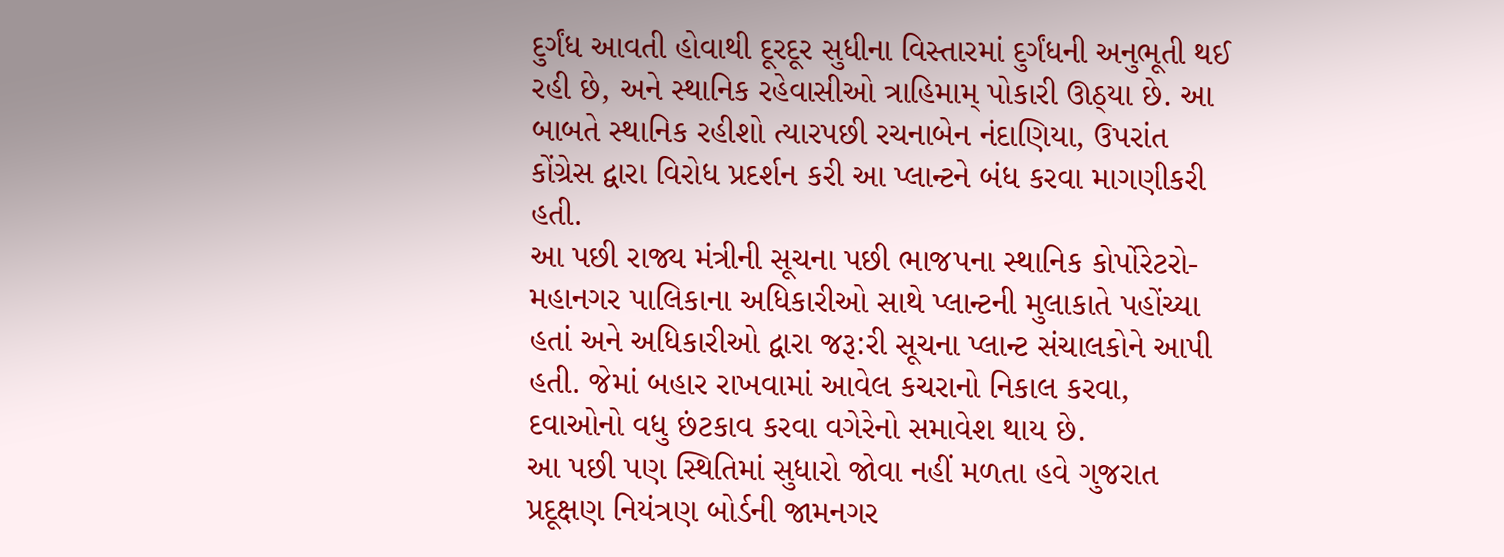દુર્ગંધ આવતી હોવાથી દૂરદૂર સુધીના વિસ્તારમાં દુર્ગંધની અનુભૂતી થઈ રહી છે, અને સ્થાનિક રહેવાસીઓ ત્રાહિમામ્ પોકારી ઊઠ્યા છે. આ બાબતે સ્થાનિક રહીશો ત્યારપછી રચનાબેન નંદાણિયા, ઉપરાંત કોંગ્રેસ દ્વારા વિરોધ પ્રદર્શન કરી આ પ્લાન્ટને બંધ કરવા માગણીકરી હતી.
આ પછી રાજ્ય મંત્રીની સૂચના પછી ભાજપના સ્થાનિક કોર્પોરેટરો-મહાનગર પાલિકાના અધિકારીઓ સાથે પ્લાન્ટની મુલાકાતે પહોંચ્યા હતાં અને અધિકારીઓ દ્વારા જરૂ:રી સૂચના પ્લાન્ટ સંચાલકોને આપી હતી. જેમાં બહાર રાખવામાં આવેલ કચરાનો નિકાલ કરવા, દવાઓનો વધુ છંટકાવ કરવા વગેરેનો સમાવેશ થાય છે.
આ પછી પણ સ્થિતિમાં સુધારો જોવા નહીં મળતા હવે ગુજરાત પ્રદૂક્ષણ નિયંત્રણ બોર્ડની જામનગર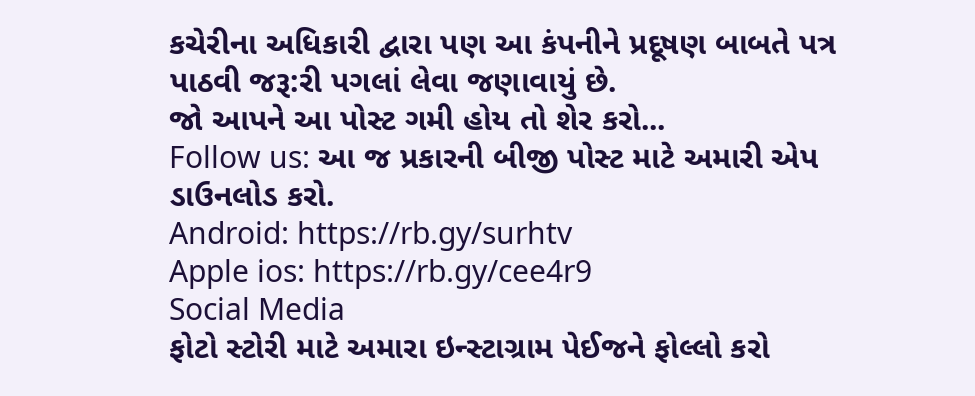કચેરીના અધિકારી દ્વારા પણ આ કંપનીને પ્રદૂષણ બાબતે પત્ર પાઠવી જરૂ:રી પગલાં લેવા જણાવાયું છે.
જો આપને આ પોસ્ટ ગમી હોય તો શેર કરો...
Follow us: આ જ પ્રકારની બીજી પોસ્ટ માટે અમારી એપ ડાઉનલોડ કરો.
Android: https://rb.gy/surhtv
Apple ios: https://rb.gy/cee4r9
Social Media
ફોટો સ્ટોરી માટે અમારા ઇન્સ્ટાગ્રામ પેઈજને ફોલ્લો કરો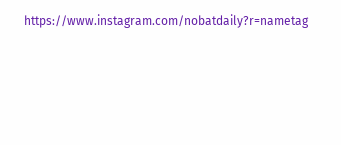https://www.instagram.com/nobatdaily?r=nametag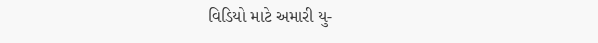વિડિયો માટે અમારી યુ-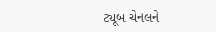ટ્યૂબ ચેનલને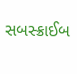સબસ્ક્રાઈબ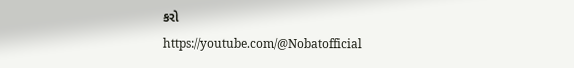કરો
https://youtube.com/@Nobatofficial